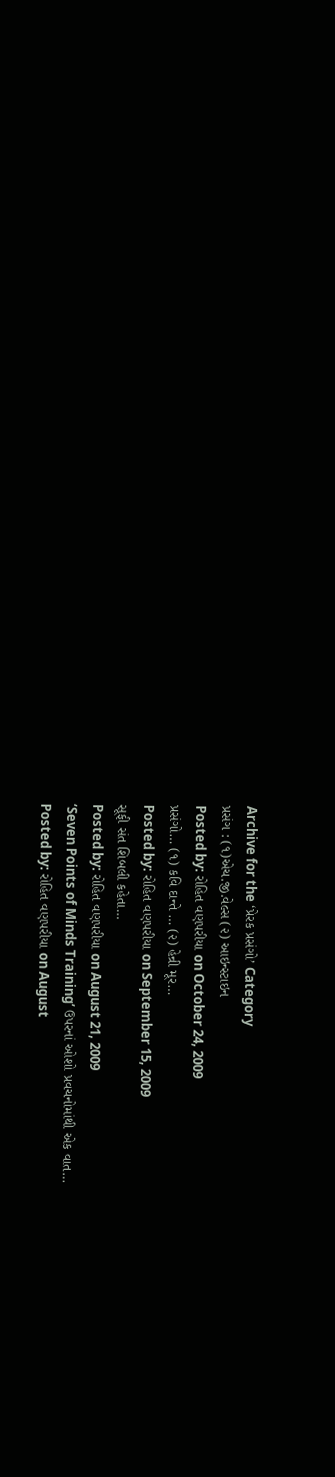Archive for the ‘પ્રેરક પ્રસંગો’ Category
પ્રસંગ : (૧)એચ.જી.વેલ્સ (૨) આઇન્સ્ટાઇન
Posted by: રોહિત વણપરીયા on October 24, 2009
પ્રસંગો… (૧) કવિ દાન્તે … (૨) હેન્રી મૂર…
Posted by: રોહિત વણપરીયા on September 15, 2009
સૂફી સંત શિબલી કહેતા…
Posted by: રોહિત વણપરીયા on August 21, 2009
‘Seven Points of Minds Training’ ઉપરનાં ઓશો પ્રવચનોમાંથી એક વાત…
Posted by: રોહિત વણપરીયા on August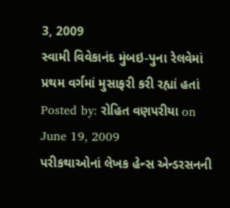3, 2009
સ્વામી વિવેકાનંદ મુંબઇ-પુના રેલવેમાં પ્રથમ વર્ગમાં મુસાફરી કરી રહ્યાં હતાં
Posted by: રોહિત વણપરીયા on June 19, 2009
પરીકથાઓનાં લેખક હેન્સ એન્ડરસનની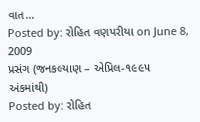વાત…
Posted by: રોહિત વણપરીયા on June 8, 2009
પ્રસંગ (જનકલ્યાણ – એપ્રિલ-૧૯૯૫ અંકમાંથી)
Posted by: રોહિત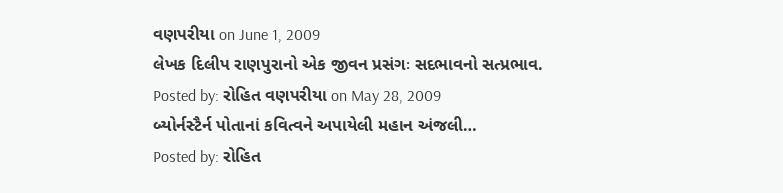વણપરીયા on June 1, 2009
લેખક દિલીપ રાણપુરાનો એક જીવન પ્રસંગઃ સદભાવનો સત્પ્રભાવ.
Posted by: રોહિત વણપરીયા on May 28, 2009
બ્યોર્નસ્ટૈર્ન પોતાનાં કવિત્વને અપાયેલી મહાન અંજલી…
Posted by: રોહિત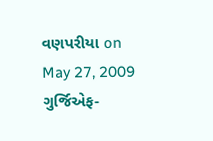વણપરીયા on May 27, 2009
ગુર્જિએફ-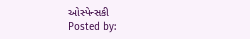ઓસ્પેન્સકી
Posted by: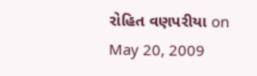રોહિત વણપરીયા on May 20, 2009